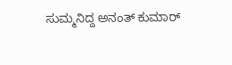ಸುಮ್ಮನಿದ್ದ ಅನಂತ್ ಕುಮಾರ್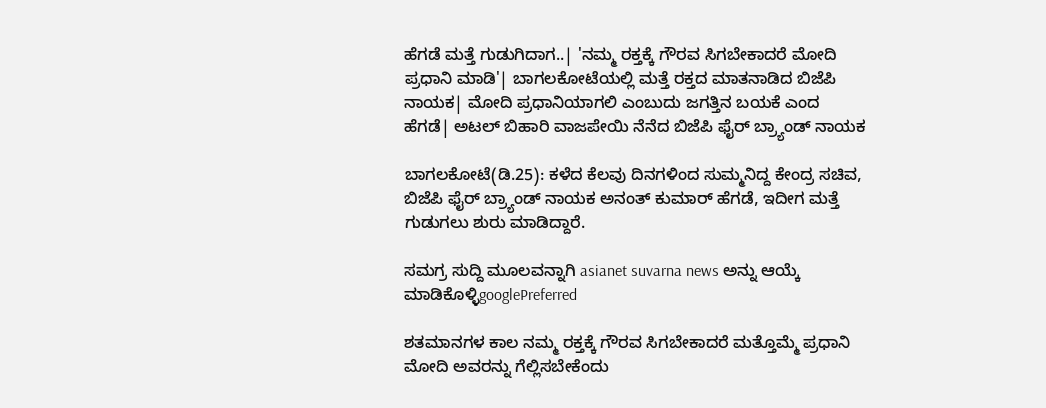ಹೆಗಡೆ ಮತ್ತೆ ಗುಡುಗಿದಾಗ..| 'ನಮ್ಮ ರಕ್ತಕ್ಕೆ ಗೌರವ ಸಿಗಬೇಕಾದರೆ ಮೋದಿ ಪ್ರಧಾನಿ ಮಾಡಿ'| ಬಾಗಲಕೋಟೆಯಲ್ಲಿ ಮತ್ತೆ ರಕ್ತದ ಮಾತನಾಡಿದ ಬಿಜೆಪಿ ನಾಯಕ| ಮೋದಿ ಪ್ರಧಾನಿಯಾಗಲಿ ಎಂಬುದು ಜಗತ್ತಿನ ಬಯಕೆ ಎಂದ ಹೆಗಡೆ| ಅಟಲ್ ಬಿಹಾರಿ ವಾಜಪೇಯಿ ನೆನೆದ ಬಿಜೆಪಿ ಫೈರ್ ಬ್ರ್ಯಾಂಡ್ ನಾಯಕ

ಬಾಗಲಕೋಟೆ(ಡಿ.25): ಕಳೆದ ಕೆಲವು ದಿನಗಳಿಂದ ಸುಮ್ಮನಿದ್ದ ಕೇಂದ್ರ ಸಚಿವ, ಬಿಜೆಪಿ ಫೈರ್ ಬ್ರ್ಯಾಂಡ್ ನಾಯಕ ಅನಂತ್ ಕುಮಾರ್ ಹೆಗಡೆ, ಇದೀಗ ಮತ್ತೆ ಗುಡುಗಲು ಶುರು ಮಾಡಿದ್ದಾರೆ.

ಸಮಗ್ರ ಸುದ್ದಿ ಮೂಲವನ್ನಾಗಿ asianet suvarna news ಅನ್ನು ಆಯ್ಕೆ ಮಾಡಿಕೊಳ್ಳಿgooglePreferred

ಶತಮಾನಗಳ ಕಾಲ ನಮ್ಮ ರಕ್ತಕ್ಕೆ ಗೌರವ ಸಿಗಬೇಕಾದರೆ ಮತ್ತೊಮ್ಮೆ ಪ್ರಧಾನಿ ಮೋದಿ ಅವರನ್ನು ಗೆಲ್ಲಿಸಬೇಕೆಂದು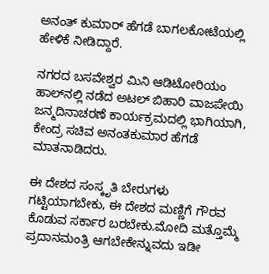ಅನಂತ್ ಕುಮಾರ್ ಹೆಗಡೆ ಬಾಗಲಕೋಟೆಯಲ್ಲಿ ಹೇಳಿಕೆ ನೀಡಿದ್ದಾರೆ.

ನಗರದ ಬಸವೇಶ್ವರ ಮಿನಿ ಆಡಿಟೋರಿಯಂ ಹಾಲ್‌ನಲ್ಲಿ ನಡೆದ ಅಟಲ್ ಬಿಹಾರಿ ವಾಜಪೇಯಿ ಜನ್ಮದಿನಾಚರಣೆ ಕಾರ್ಯಕ್ರಮದಲ್ಲಿ ಭಾಗಿಯಾಗಿ, ಕೇಂದ್ರ ಸಚಿವ ಅನಂತಕುಮಾರ ಹೆಗಡೆ ಮಾತನಾಡಿದರು.

ಈ ದೇಶದ ಸಂಸ್ಕೃತಿ ಬೇರುಗಳು ಗಟ್ಟಿಯಾಗಬೇಕು, ಈ ದೇಶದ ಮಣ್ಣಿಗೆ ಗೌರವ ಕೊಡುವ ಸರ್ಕಾರ ಬರಬೇಕು.ಮೋದಿ ಮತ್ತೊಮ್ಮೆ ಪ್ರದಾನಮಂತ್ರಿ ಆಗಬೇಕೇನ್ನುವದು ಇಡೀ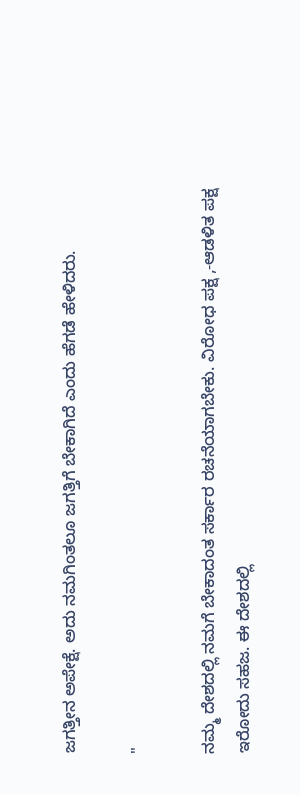ಜಗತ್ತೀನ ಅಪೇಕ್ಷೆ. ಅದು ನಮಗಿಂತಲೂ ಜಗತ್ತಿಗೆ ಬೇಕಾಗಿದೆ ಎಂದು ಹೆಗಡೆ ಹೇಳಿದರು.

"

ನಮ್ಮ ದೇಶದಲ್ಲಿ ನಮಗೆ ಬೇಕಾದಂತ ಸರ್ಕಾರ ರಚನೆಯಾಗಬೇಕು. ವಿರೋಧ ಪಕ್ಷ ,-ಆಡಳಿತ ಪಕ್ಷ ಇರೋದು ಸಹಜ. ಈ ದೇಶದಲ್ಲಿ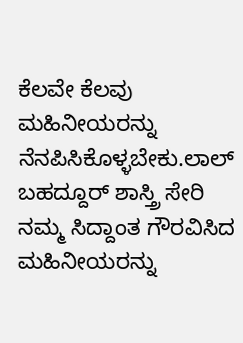ಕೆಲವೇ ಕೆಲವು ಮಹಿನೀಯರನ್ನು ನೆನಪಿಸಿಕೊಳ್ಳಬೇಕು.ಲಾಲ್ ಬಹದ್ದೂರ್ ಶಾಸ್ತ್ರಿ ಸೇರಿ ನಮ್ಮ ಸಿದ್ದಾಂತ ಗೌರವಿಸಿದ ಮಹಿನೀಯರನ್ನು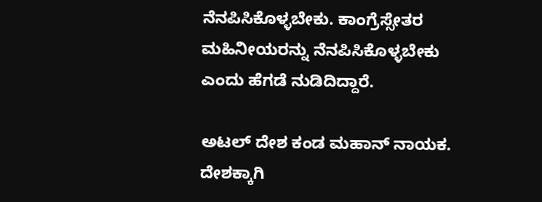ನೆನಪಿಸಿಕೊಳ್ಳಬೇಕು. ಕಾಂಗ್ರೆಸ್ಸೇತರ ಮಹಿನೀಯರನ್ನು ನೆನಪಿಸಿಕೊಳ್ಳಬೇಕು ಎಂದು ಹೆಗಡೆ ನುಡಿದಿದ್ದಾರೆ.

ಅಟಲ್ ದೇಶ ಕಂಡ ಮಹಾನ್ ನಾಯಕ. ದೇಶಕ್ಕಾಗಿ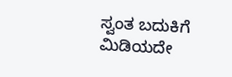ಸ್ವಂತ ಬದುಕಿಗೆ ಮಿಡಿಯದೇ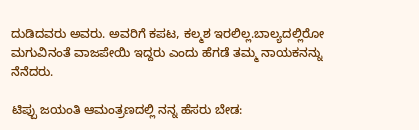ದುಡಿದವರು ಅವರು. ಅವರಿಗೆ ಕಪಟ, ಕಲ್ಮಶ ಇರಲಿಲ್ಲ.ಬಾಲ್ಯದಲ್ಲಿರೋ ಮಗುವಿನಂತೆ ವಾಜಪೇಯಿ ಇದ್ದರು ಎಂದು ಹೆಗಡೆ ತಮ್ಮ ನಾಯಕನನ್ನು ನೆನೆದರು.

ಟಿಪ್ಪು ಜಯಂತಿ ಆಮಂತ್ರಣದಲ್ಲಿ ನನ್ನ ಹೆಸರು ಬೇಡ: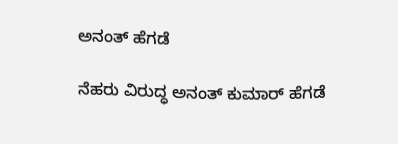ಅನಂತ್‌ ಹೆಗಡೆ

ನೆಹರು ವಿರುದ್ಧ ಅನಂತ್ ಕುಮಾರ್ ಹೆಗಡೆ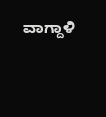ವಾಗ್ದಾಳಿ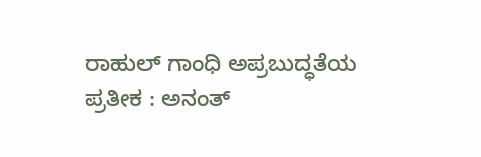ರಾಹುಲ್ ಗಾಂಧಿ ಅಪ್ರಬುದ್ಧತೆಯ ಪ್ರತೀಕ : ಅನಂತ್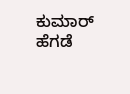ಕುಮಾರ್ ಹೆಗಡೆ